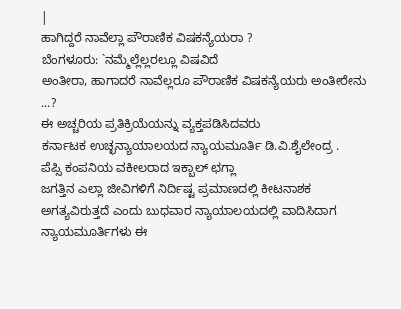|
ಹಾಗಿದ್ದರೆ ನಾವೆಲ್ಲಾ ಪೌರಾಣಿಕ ವಿಷಕನ್ಯೆಯರಾ ?
ಬೆಂಗಳೂರು: `ನಮ್ಮೆಲ್ಲೆಲ್ಲರಲ್ಲೂ ವಿಷವಿದೆ
ಅಂತೀರಾ, ಹಾಗಾದರೆ ನಾವೆಲ್ಲರೂ ಪೌರಾಣಿಕ ವಿಷಕನ್ಯೆಯರು ಅಂತೀರೇನು
...?
ಈ ಅಚ್ಚರಿಯ ಪ್ರತಿಕ್ರಿಯೆಯನ್ನು ವ್ಯಕ್ತಪಡಿಸಿದವರು
ಕರ್ನಾಟಕ ಉಚ್ಛನ್ಯಾಯಾಲಯದ ನ್ಯಾಯಮೂರ್ತಿ ಡಿ.ವಿ.ಶೈಲೇಂದ್ರ .
ಪೆಪ್ಸಿ ಕಂಪನಿಯ ವಕೀಲರಾದ ಇಕ್ಬಾಲ್ ಛಗ್ಲಾ
ಜಗತ್ತಿನ ಎಲ್ಲಾ ಜೀವಿಗಳಿಗೆ ನಿರ್ದಿಷ್ಟ ಪ್ರಮಾಣದಲ್ಲಿ ಕೀಟನಾಶಕ
ಅಗತ್ಯವಿರುತ್ತದೆ ಎಂದು ಬುಧವಾರ ನ್ಯಾಯಾಲಯದಲ್ಲಿ ವಾದಿಸಿದಾಗ
ನ್ಯಾಯಮೂರ್ತಿಗಳು ಈ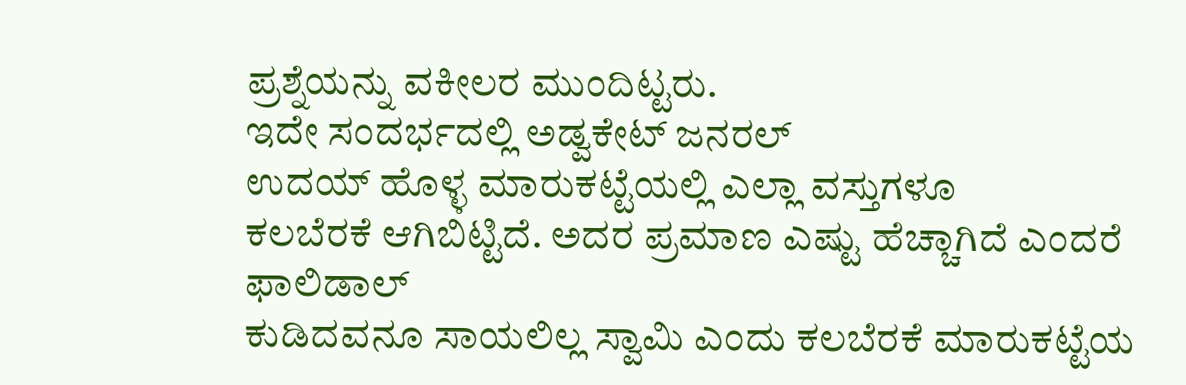ಪ್ರಶ್ನೆಯನ್ನು ವಕೀಲರ ಮುಂದಿಟ್ಟರು.
ಇದೇ ಸಂದರ್ಭದಲ್ಲಿ ಅಡ್ವಕೇಟ್ ಜನರಲ್
ಉದಯ್ ಹೊಳ್ಳ ಮಾರುಕಟ್ಟೆಯಲ್ಲಿ ಎಲ್ಲಾ ವಸ್ತುಗಳೂ
ಕಲಬೆರಕೆ ಆಗಿಬಿಟ್ಟಿದೆ. ಅದರ ಪ್ರಮಾಣ ಎಷ್ಟು ಹೆಚ್ಚಾಗಿದೆ ಎಂದರೆ ಫಾಲಿಡಾಲ್
ಕುಡಿದವನೂ ಸಾಯಲಿಲ್ಲ ಸ್ವಾಮಿ ಎಂದು ಕಲಬೆರಕೆ ಮಾರುಕಟ್ಟೆಯ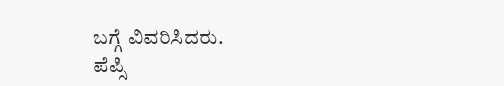ಬಗ್ಗೆ ವಿವರಿಸಿದರು.
ಪೆಪ್ಸಿ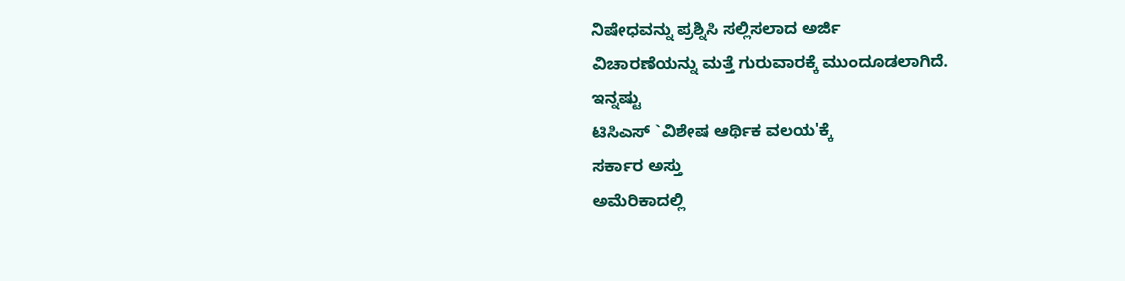ನಿಷೇಧವನ್ನು ಪ್ರಶ್ನಿಸಿ ಸಲ್ಲಿಸಲಾದ ಅರ್ಜಿ
ವಿಚಾರಣೆಯನ್ನು ಮತ್ತೆ ಗುರುವಾರಕ್ಕೆ ಮುಂದೂಡಲಾಗಿದೆ.
ಇನ್ನಷ್ಟು
ಟಿಸಿಎಸ್ `ವಿಶೇಷ ಆರ್ಥಿಕ ವಲಯ'ಕ್ಕೆ
ಸರ್ಕಾರ ಅಸ್ತು
ಅಮೆರಿಕಾದಲ್ಲಿ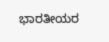ಭಾರತೀಯರ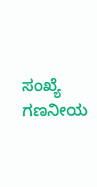ಸಂಖ್ಯೆ ಗಣನೀಯ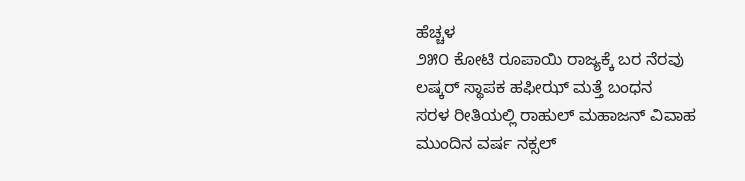ಹೆಚ್ಚಳ
೨೫೦ ಕೋಟಿ ರೂಪಾಯಿ ರಾಜ್ಯಕ್ಕೆ ಬರ ನೆರವು
ಲಷ್ಕರ್ ಸ್ಥಾಪಕ ಹಫೀಝ್ ಮತ್ತೆ ಬಂಧನ
ಸರಳ ರೀತಿಯಲ್ಲಿ ರಾಹುಲ್ ಮಹಾಜನ್ ವಿವಾಹ
ಮುಂದಿನ ವರ್ಷ ನಕ್ಸಲ್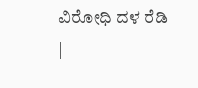ವಿರೋಧಿ ದಳ ರೆಡಿ
|